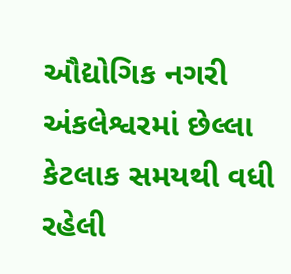ઔદ્યોગિક નગરી અંકલેશ્વરમાં છેલ્લા કેટલાક સમયથી વધી રહેલી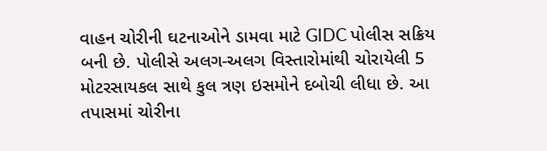વાહન ચોરીની ઘટનાઓને ડામવા માટે GIDC પોલીસ સક્રિય બની છે. પોલીસે અલગ-અલગ વિસ્તારોમાંથી ચોરાયેલી 5 મોટરસાયકલ સાથે કુલ ત્રણ ઇસમોને દબોચી લીધા છે. આ તપાસમાં ચોરીના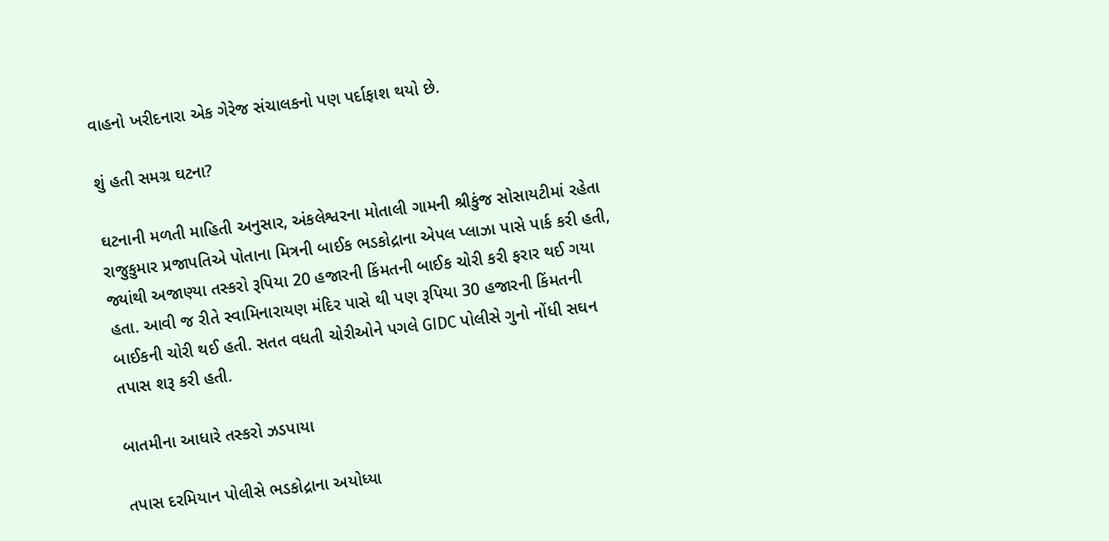વાહનો ખરીદનારા એક ગેરેજ સંચાલકનો પણ પર્દાફાશ થયો છે.

શું હતી સમગ્ર ઘટના?

ઘટનાની મળતી માહિતી અનુસાર, અંકલેશ્વરના મોતાલી ગામની શ્રીકુંજ સોસાયટીમાં રહેતા રાજુકુમાર પ્રજાપતિએ પોતાના મિત્રની બાઈક ભડકોદ્રાના એપલ પ્લાઝા પાસે પાર્ક કરી હતી, જ્યાંથી અજાણ્યા તસ્કરો રૂપિયા 20 હજારની કિંમતની બાઈક ચોરી કરી ફરાર થઈ ગયા હતા. આવી જ રીતે સ્વામિનારાયણ મંદિર પાસે થી પણ રૂપિયા 30 હજારની કિંમતની બાઈકની ચોરી થઈ હતી. સતત વધતી ચોરીઓને પગલે GIDC પોલીસે ગુનો નોંધી સઘન તપાસ શરૂ કરી હતી.

બાતમીના આધારે તસ્કરો ઝડપાયા

તપાસ દરમિયાન પોલીસે ભડકોદ્રાના અયોધ્યા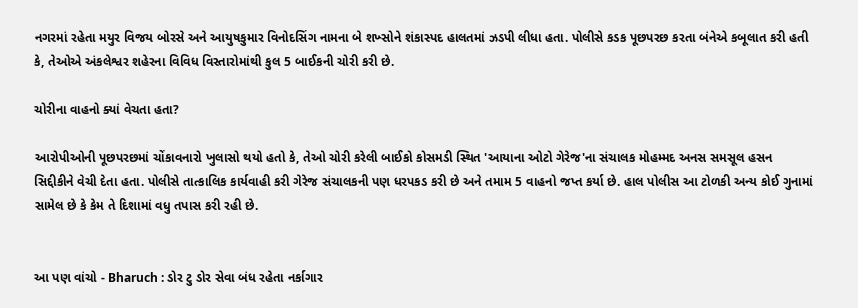નગરમાં રહેતા મયુર વિજય બોરસે અને આયુષકુમાર વિનોદસિંગ નામના બે શખ્સોને શંકાસ્પદ હાલતમાં ઝડપી લીધા હતા. પોલીસે કડક પૂછપરછ કરતા બંનેએ કબૂલાત કરી હતી કે, તેઓએ અંકલેશ્વર શહેરના વિવિધ વિસ્તારોમાંથી કુલ 5 બાઈકની ચોરી કરી છે.

ચોરીના વાહનો ક્યાં વેચતા હતા?

આરોપીઓની પૂછપરછમાં ચોંકાવનારો ખુલાસો થયો હતો કે, તેઓ ચોરી કરેલી બાઈકો કોસમડી સ્થિત 'આયાના ઓટો ગેરેજ'ના સંચાલક મોહમ્મદ અનસ સમસૂલ હસન સિદ્દીકીને વેચી દેતા હતા. પોલીસે તાત્કાલિક કાર્યવાહી કરી ગેરેજ સંચાલકની પણ ધરપકડ કરી છે અને તમામ 5 વાહનો જપ્ત કર્યા છે. હાલ પોલીસ આ ટોળકી અન્ય કોઈ ગુનામાં સામેલ છે કે કેમ તે દિશામાં વધુ તપાસ કરી રહી છે.


આ પણ વાંચો - Bharuch : ડોર ટુ ડોર સેવા બંધ રહેતા નર્કાગાર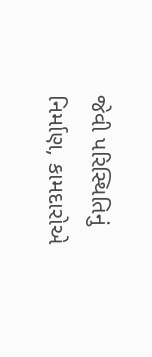જેવી પરિસ્થિતિનું નિર્માણ, કામદારોએ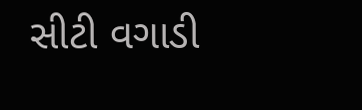સીટી વગાડી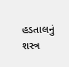હડતાલનું શસ્ત્ર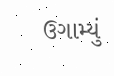ઉગામ્યું